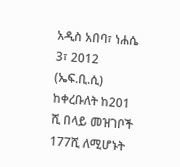አዲስ አበባ፣ ነሐሴ 3፣ 2012 (ኤፍ.ቢ.ሲ) ከቀረቡለት ከ201 ሺ በላይ መዝገቦች 177ሺ ለሚሆኑት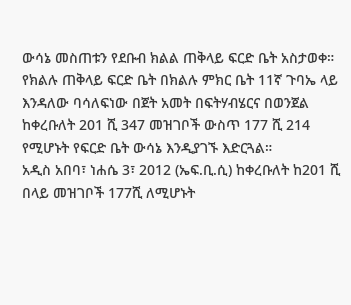ውሳኔ መስጠቱን የደቡብ ክልል ጠቅላይ ፍርድ ቤት አስታወቀ።
የክልሉ ጠቅላይ ፍርድ ቤት በክልሉ ምክር ቤት 11ኛ ጉባኤ ላይ እንዳለው ባሳለፍነው በጀት አመት በፍትሃብሄርና በወንጀል ከቀረቡለት 201 ሺ 347 መዝገቦች ውስጥ 177 ሺ 214 የሚሆኑት የፍርድ ቤት ውሳኔ እንዲያገኙ እድርጓል።
አዲስ አበባ፣ ነሐሴ 3፣ 2012 (ኤፍ.ቢ.ሲ) ከቀረቡለት ከ201 ሺ በላይ መዝገቦች 177ሺ ለሚሆኑት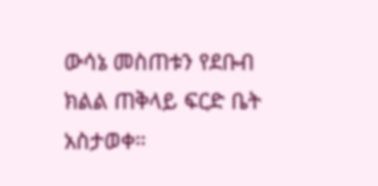ውሳኔ መስጠቱን የደቡብ ክልል ጠቅላይ ፍርድ ቤት አስታወቀ።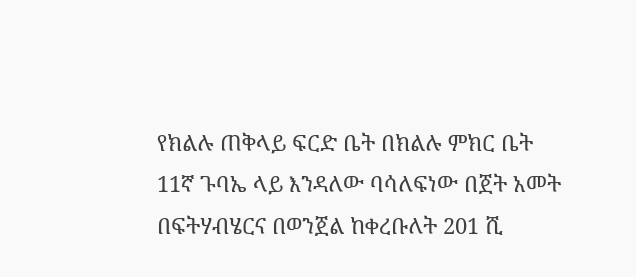የክልሉ ጠቅላይ ፍርድ ቤት በክልሉ ምክር ቤት 11ኛ ጉባኤ ላይ እንዳለው ባሳለፍነው በጀት አመት በፍትሃብሄርና በወንጀል ከቀረቡለት 201 ሺ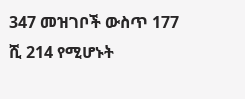347 መዝገቦች ውስጥ 177 ሺ 214 የሚሆኑት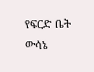የፍርድ ቤት ውሳኔ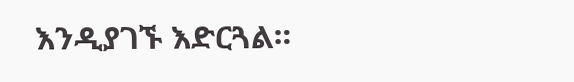እንዲያገኙ እድርጓል።